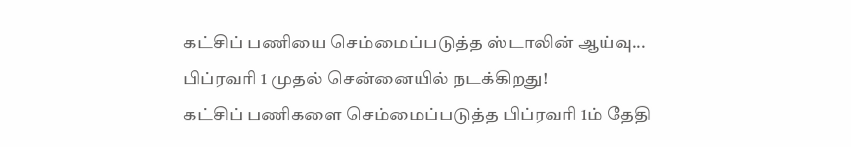கட்சிப் பணியை செம்மைப்படுத்த ஸ்டாலின் ஆய்வு... பிப்ரவரி 1 முதல் சென்னையில் நடக்கிறது!
கட்சிப் பணிகளை செம்மைப்படுத்த பிப்ரவரி 1ம் தேதி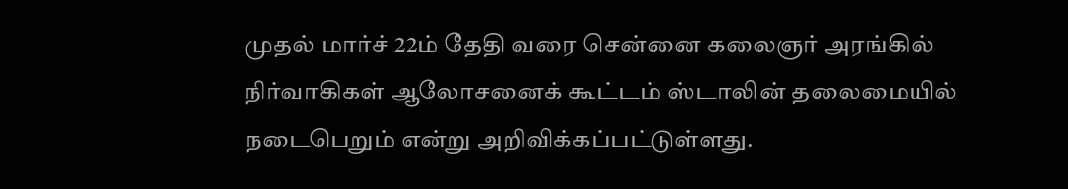முதல் மார்ச் 22ம் தேதி வரை சென்னை கலைஞர் அரங்கில் நிர்வாகிகள் ஆலோசனைக் கூட்டம் ஸ்டாலின் தலைமையில் நடைபெறும் என்று அறிவிக்கப்பட்டுள்ளது.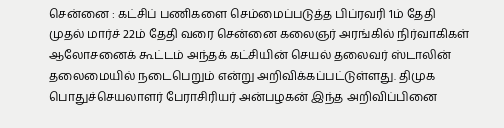சென்னை : கட்சிப் பணிகளை செம்மைப்படுத்த பிப்ரவரி 1ம் தேதி முதல் மார்ச் 22ம் தேதி வரை சென்னை கலைஞர் அரங்கில் நிர்வாகிகள் ஆலோசனைக் கூட்டம் அந்தக் கட்சியின் செயல் தலைவர் ஸ்டாலின் தலைமையில் நடைபெறும் என்று அறிவிக்கப்பட்டுள்ளது. திமுக பொதுச்செயலாளர் பேராசிரியர் அன்பழகன் இந்த அறிவிப்பினை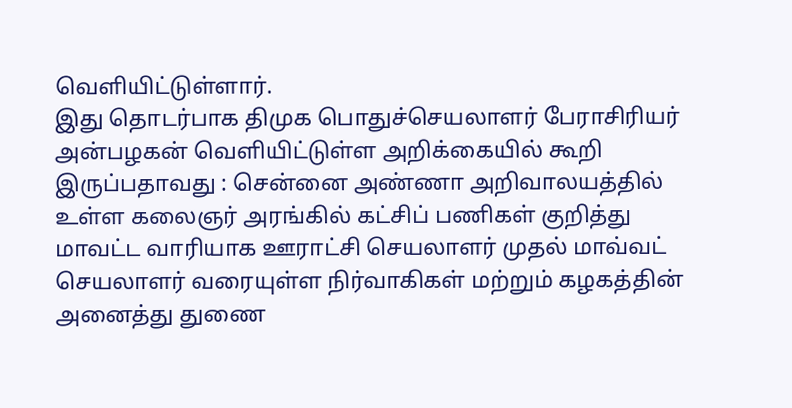வெளியிட்டுள்ளார்.
இது தொடர்பாக திமுக பொதுச்செயலாளர் பேராசிரியர் அன்பழகன் வெளியிட்டுள்ள அறிக்கையில் கூறி இருப்பதாவது : சென்னை அண்ணா அறிவாலயத்தில் உள்ள கலைஞர் அரங்கில் கட்சிப் பணிகள் குறித்து மாவட்ட வாரியாக ஊராட்சி செயலாளர் முதல் மாவ்வட் செயலாளர் வரையுள்ள நிர்வாகிகள் மற்றும் கழகத்தின் அனைத்து துணை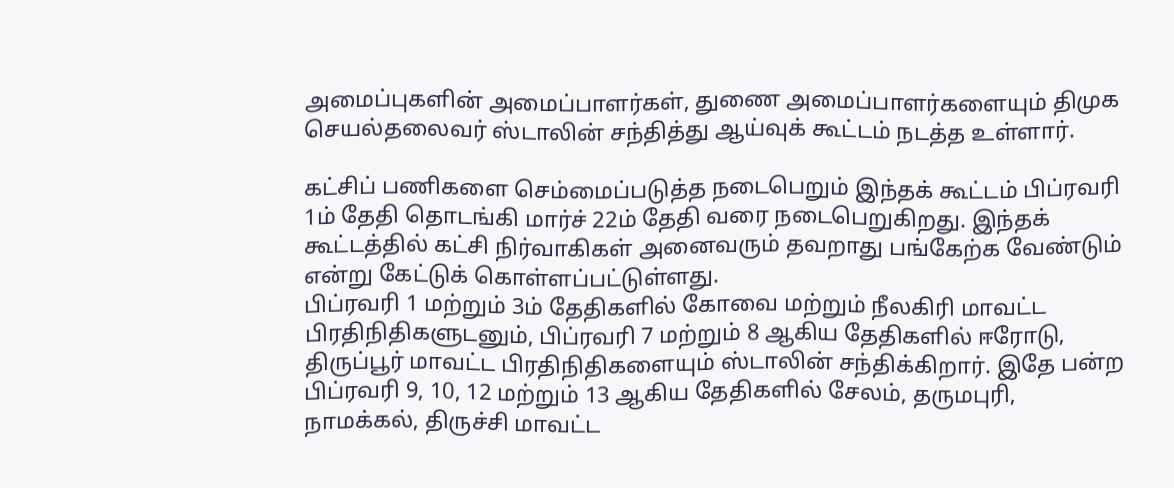அமைப்புகளின் அமைப்பாளர்கள், துணை அமைப்பாளர்களையும் திமுக செயல்தலைவர் ஸ்டாலின் சந்தித்து ஆய்வுக் கூட்டம் நடத்த உள்ளார்.

கட்சிப் பணிகளை செம்மைப்படுத்த நடைபெறும் இந்தக் கூட்டம் பிப்ரவரி 1ம் தேதி தொடங்கி மார்ச் 22ம் தேதி வரை நடைபெறுகிறது. இந்தக் கூட்டத்தில் கட்சி நிர்வாகிகள் அனைவரும் தவறாது பங்கேற்க வேண்டும் என்று கேட்டுக் கொள்ளப்பட்டுள்ளது.
பிப்ரவரி 1 மற்றும் 3ம் தேதிகளில் கோவை மற்றும் நீலகிரி மாவட்ட பிரதிநிதிகளுடனும், பிப்ரவரி 7 மற்றும் 8 ஆகிய தேதிகளில் ஈரோடு, திருப்பூர் மாவட்ட பிரதிநிதிகளையும் ஸ்டாலின் சந்திக்கிறார். இதே பன்ற பிப்ரவரி 9, 10, 12 மற்றும் 13 ஆகிய தேதிகளில் சேலம், தருமபுரி, நாமக்கல், திருச்சி மாவட்ட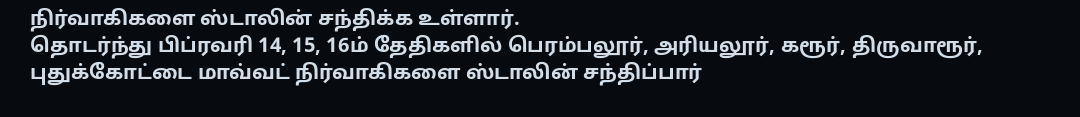நிர்வாகிகளை ஸ்டாலின் சந்திக்க உள்ளார்.
தொடர்ந்து பிப்ரவரி 14, 15, 16ம் தேதிகளில் பெரம்பலூர், அரியலூர், கரூர், திருவாரூர், புதுக்கோட்டை மாவ்வட் நிர்வாகிகளை ஸ்டாலின் சந்திப்பார்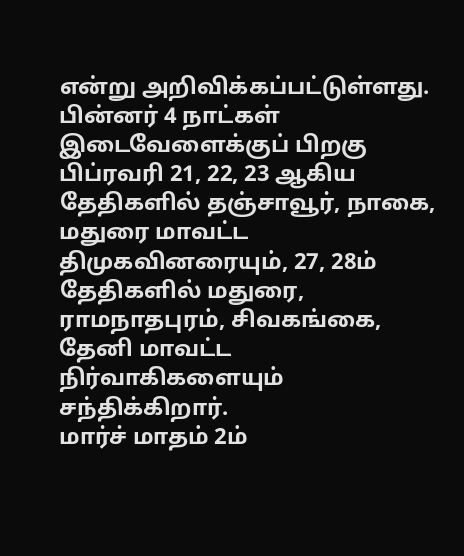என்று அறிவிக்கப்பட்டுள்ளது. பின்னர் 4 நாட்கள் இடைவேளைக்குப் பிறகு பிப்ரவரி 21, 22, 23 ஆகிய தேதிகளில் தஞ்சாவூர், நாகை, மதுரை மாவட்ட திமுகவினரையும், 27, 28ம் தேதிகளில் மதுரை, ராமநாதபுரம், சிவகங்கை, தேனி மாவட்ட நிர்வாகிகளையும் சந்திக்கிறார்.
மார்ச் மாதம் 2ம்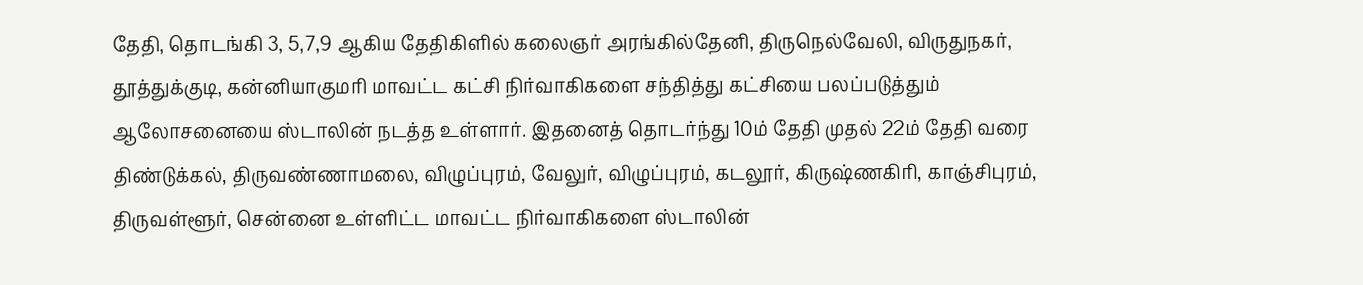தேதி, தொடங்கி 3, 5,7,9 ஆகிய தேதிகிளில் கலைஞர் அரங்கில்தேனி, திருநெல்வேலி, விருதுநகர், தூத்துக்குடி, கன்னியாகுமரி மாவட்ட கட்சி நிர்வாகிகளை சந்தித்து கட்சியை பலப்படுத்தும் ஆலோசனையை ஸ்டாலின் நடத்த உள்ளார். இதனைத் தொடர்ந்து 10ம் தேதி முதல் 22ம் தேதி வரை திண்டுக்கல், திருவண்ணாமலை, விழுப்புரம், வேலுர், விழுப்புரம், கடலூர், கிருஷ்ணகிரி, காஞ்சிபுரம், திருவள்ளூர், சென்னை உள்ளிட்ட மாவட்ட நிர்வாகிகளை ஸ்டாலின்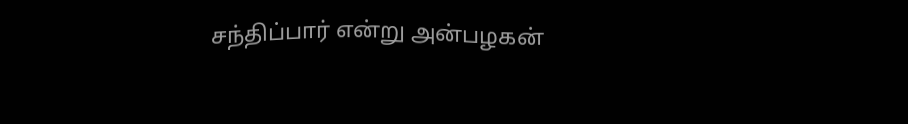சந்திப்பார் என்று அன்பழகன்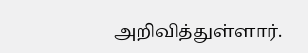அறிவித்துள்ளார்.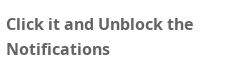Click it and Unblock the Notifications